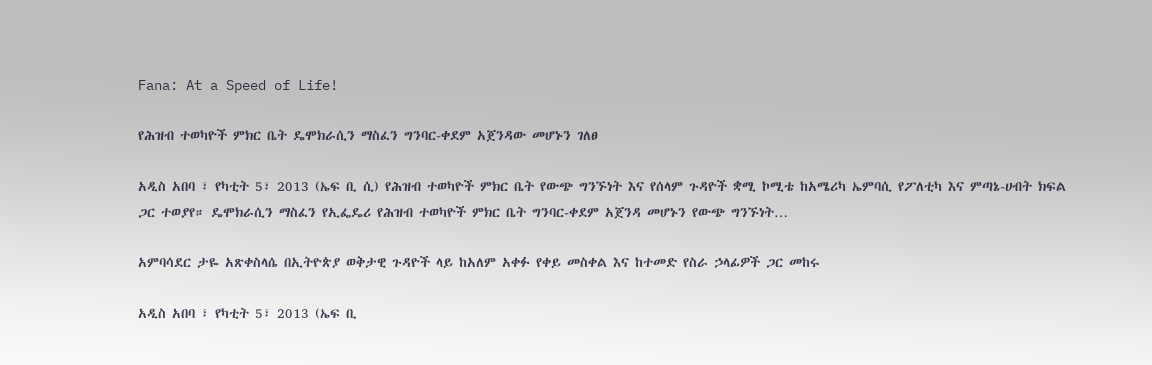Fana: At a Speed of Life!

የሕዝብ ተወካዮች ምክር ቤት ዴሞክራሲን ማስፈን ግንባር-ቀደም አጀንዳው መሆኑን ገለፀ

አዲስ አበባ ፣ የካቲት 5፣ 2013 (ኤፍ ቢ ሲ) የሕዝብ ተወካዮች ምክር ቤት የውጭ ግንኙነት እና የሰላም ጉዳዮች ቋሚ ኮሚቴ ከአሜሪካ ኤምባሲ የፖለቲካ እና ምጣኔ-ሀብት ክፍል ጋር ተወያየ። ዴሞክራሲን ማስፈን የኢፌዴሪ የሕዝብ ተወካዮች ምክር ቤት ግንባር-ቀደም አጀንዳ መሆኑን የውጭ ግንኙነት…

አምባሳደር ታዬ አጽቀስላሴ በኢትዮጵያ ወቅታዊ ጉዳዮች ላይ ከአለም አቀፉ የቀይ መስቀል እና ከተመድ የስራ ኃላፊዎች ጋር መከሩ

አዲስ አበባ ፣ የካቲት 5፣ 2013 (ኤፍ ቢ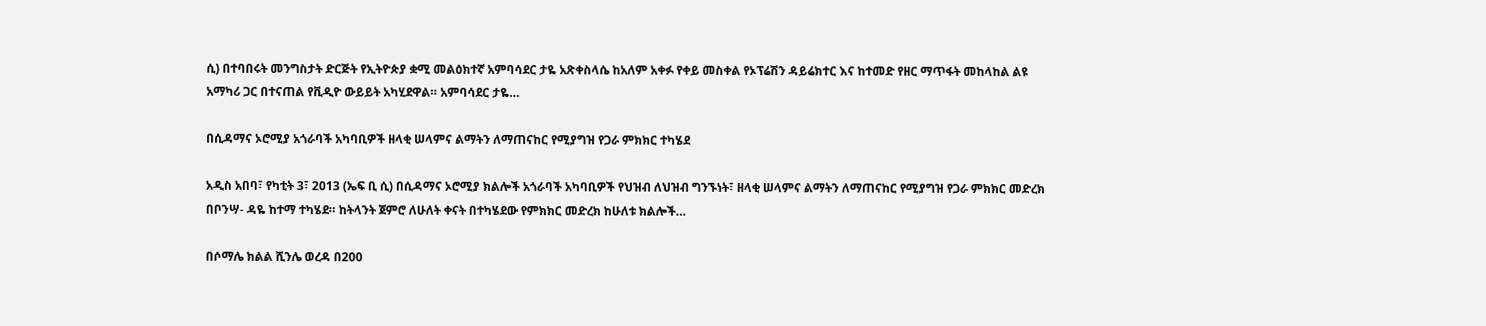ሲ) በተባበሩት መንግስታት ድርጅት የኢትዮጵያ ቋሚ መልዕክተኛ አምባሳደር ታዬ አጽቀስላሴ ከአለም አቀፉ የቀይ መስቀል የኦፕሬሽን ዳይሬክተር እና ከተመድ የዘር ማጥፋት መከላከል ልዩ አማካሪ ጋር በተናጠል የቪዲዮ ውይይት አካሂደዋል። አምባሳደር ታዬ…

በሲዳማና ኦሮሚያ አጎራባች አካባቢዎች ዘላቂ ሠላምና ልማትን ለማጠናከር የሚያግዝ የጋራ ምክክር ተካሄደ

አዲስ አበባ፣ የካቲት 3፣ 2013 (ኤፍ ቢ ሲ) በሲዳማና ኦሮሚያ ክልሎች አጎራባች አካባቢዎች የህዝብ ለህዝብ ግንኙነት፣ ዘላቂ ሠላምና ልማትን ለማጠናከር የሚያግዝ የጋራ ምክክር መድረክ በቦንሣ- ዳዬ ከተማ ተካሄደ። ከትላንት ጀምሮ ለሁለት ቀናት በተካሄደው የምክክር መድረክ ከሁለቱ ክልሎች…

በሶማሌ ክልል ሺንሌ ወረዳ በ200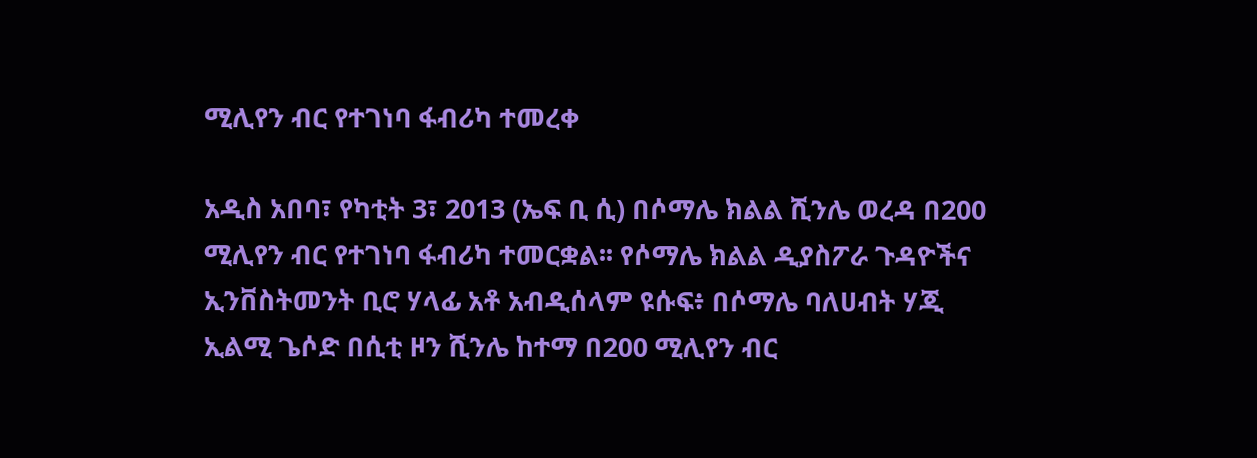ሚሊየን ብር የተገነባ ፋብሪካ ተመረቀ

አዲስ አበባ፣ የካቲት 3፣ 2013 (ኤፍ ቢ ሲ) በሶማሌ ክልል ሺንሌ ወረዳ በ200 ሚሊየን ብር የተገነባ ፋብሪካ ተመርቋል፡፡ የሶማሌ ክልል ዲያስፖራ ጉዳዮችና ኢንቨስትመንት ቢሮ ሃላፊ አቶ አብዲሰላም ዩሱፍ፥ በሶማሌ ባለሀብት ሃጂ ኢልሚ ጌሶድ በሲቲ ዞን ሺንሌ ከተማ በ200 ሚሊየን ብር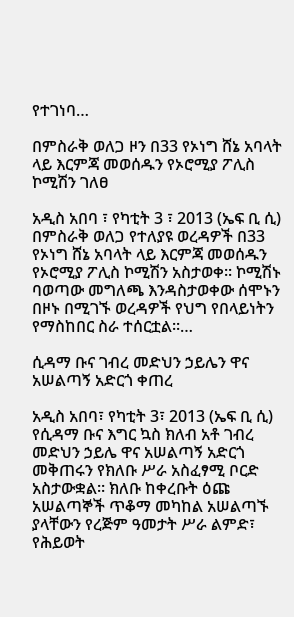የተገነባ…

በምስራቅ ወለጋ ዞን በ33 የኦነግ ሸኔ አባላት ላይ እርምጃ መወሰዱን የኦሮሚያ ፖሊስ ኮሚሽን ገለፀ

አዲስ አበባ ፣ የካቲት 3 ፣ 2013 (ኤፍ ቢ ሲ) በምስራቅ ወለጋ የተለያዩ ወረዳዎች በ33 የኦነግ ሸኔ አባላት ላይ እርምጃ መወሰዱን የኦሮሚያ ፖሊስ ኮሚሽን አስታወቀ፡፡ ኮሚሽኑ ባወጣው መግለጫ እንዳስታወቀው ሰሞኑን በዞኑ በሚገኙ ወረዳዎች የህግ የበላይነትን የማስከበር ስራ ተሰርቷል፡፡…

ሲዳማ ቡና ገብረ መድህን ኃይሌን ዋና አሠልጣኝ አድርጎ ቀጠረ

አዲስ አበባ፣ የካቲት 3፣ 2013 (ኤፍ ቢ ሲ) የሲዳማ ቡና እግር ኳስ ክለብ አቶ ገብረ መድህን ኃይሌ ዋና አሠልጣኝ አድርጎ መቅጠሩን የክለቡ ሥራ አስፈፃሚ ቦርድ አስታውቋል። ክለቡ ከቀረቡት ዕጩ አሠልጣኞች ጥቆማ መካከል አሠልጣኙ ያላቸውን የረጅም ዓመታት ሥራ ልምድ፣ የሕይወት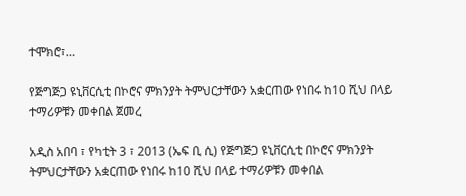ተሞክሮ፣…

የጅግጅጋ ዩኒቨርሲቲ በኮሮና ምክንያት ትምህርታቸውን አቋርጠው የነበሩ ከ10 ሺህ በላይ ተማሪዎቹን መቀበል ጀመረ

አዲስ አበባ ፣ የካቲት 3 ፣ 2013 (ኤፍ ቢ ሲ) የጅግጅጋ ዩኒቨርሲቲ በኮሮና ምክንያት ትምህርታቸውን አቋርጠው የነበሩ ከ10 ሺህ በላይ ተማሪዎቹን መቀበል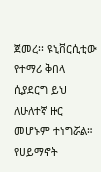ጀመረ፡፡ ዩኒቨርሲቲው የተማሪ ቅበላ ሲያደርግ ይህ ለሁለተኛ ዙር መሆኑም ተነግሯል። የሀይማኖት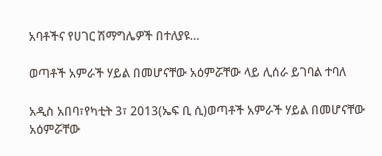አባቶችና የሀገር ሽማግሌዎች በተለያዩ…

ወጣቶች አምራች ሃይል በመሆናቸው አዕምሯቸው ላይ ሊሰራ ይገባል ተባለ

አዲስ አበባ፣የካቲት 3፣ 2013(ኤፍ ቢ ሲ)ወጣቶች አምራች ሃይል በመሆናቸው አዕምሯቸው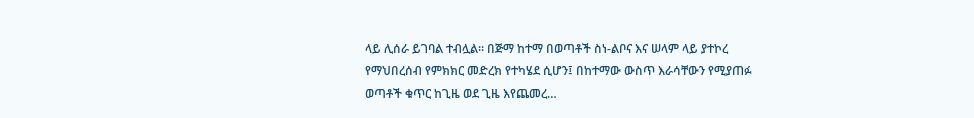ላይ ሊሰራ ይገባል ተብሏል። በጅማ ከተማ በወጣቶች ስነ-ልቦና እና ሠላም ላይ ያተኮረ የማህበረሰብ የምክክር መድረክ የተካሄደ ሲሆን፤ በከተማው ውስጥ እራሳቸውን የሚያጠፉ ወጣቶች ቁጥር ከጊዜ ወደ ጊዜ እየጨመረ…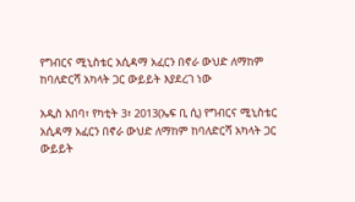የግብርና ሚኒስቴር አሲዳማ አፈርን በኖራ ውህድ ለማከም ከባለድርሻ አካላት ጋር ውይይት እያደረገ ነው

አዲስ አበባ፣ የካቲት 3፣ 2013(ኤፍ ቢ ሲ) የግብርና ሚኒስቴር አሲዳማ አፈርን በኖራ ውህድ ለማከም ከባለድርሻ አካላት ጋር ውይይት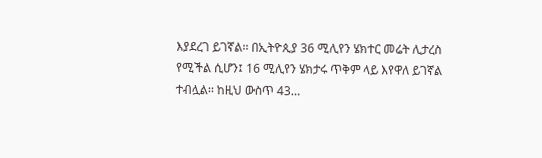እያደረገ ይገኛል፡፡ በኢትዮጲያ 36 ሚሊየን ሄክተር መሬት ሊታረስ የሚችል ሲሆን፤ 16 ሚሊየን ሄክታሩ ጥቅም ላይ እየዋለ ይገኛል ተብሏል፡፡ ከዚህ ውስጥ 43…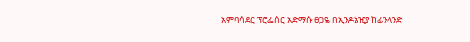አምባሳደር ፕሮፌሰር አድማሱ ፀጋዬ በኢንዶኔዢያ ከፊንላንድ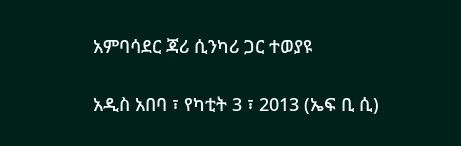አምባሳደር ጃሪ ሲንካሪ ጋር ተወያዩ

አዲስ አበባ ፣ የካቲት 3 ፣ 2013 (ኤፍ ቢ ሲ)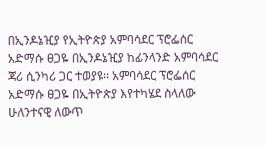በኢንዶኔዢያ የኢትዮጵያ አምባሳደር ፕሮፌሰር አድማሱ ፀጋዬ በኢንዶኔዢያ ከፊንላንድ አምባሳደር ጃሪ ሲንካሪ ጋር ተወያዩ፡፡ አምባሳደር ፕሮፌሰር አድማሱ ፀጋዬ በኢትዮጵያ እየተካሄደ ስላለው ሁለንተናዊ ለውጥ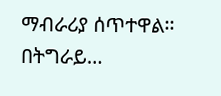ማብራሪያ ሰጥተዋል፡፡ በትግራይ…